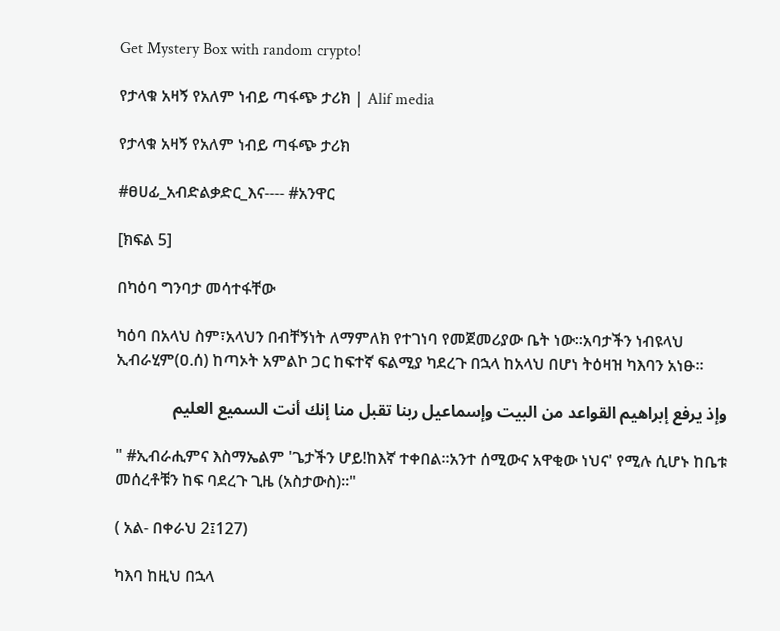Get Mystery Box with random crypto!

የታላቁ አዛኝ የአለም ነብይ ጣፋጭ ታሪክ | Alif media

የታላቁ አዛኝ የአለም ነብይ ጣፋጭ ታሪክ

#ፀሀፊ_አብድልቃድር_እና---- #አንዋር

[ክፍል 5]

በካዕባ ግንባታ መሳተፋቸው

ካዕባ በአላህ ስም፣አላህን በብቸኝነት ለማምለክ የተገነባ የመጀመሪያው ቤት ነው።አባታችን ነብዩላህ ኢብራሂም(ዐ.ሰ) ከጣኦት አምልኮ ጋር ከፍተኛ ፍልሚያ ካደረጉ በኋላ ከአላህ በሆነ ትዕዛዝ ካእባን አነፁ።

وإذ يرفع إبراھيم القواعد من البيت وإسماعيل ربنا تقبل منا إنك أنت السميع العليم

" #ኢብራሒምና እስማኤልም 'ጌታችን ሆይ!ከእኛ ተቀበል።አንተ ሰሚውና አዋቂው ነህና' የሚሉ ሲሆኑ ከቤቱ መሰረቶቹን ከፍ ባደረጉ ጊዜ (አስታውስ)።"

( አል- በቀራህ 2፤127)

ካእባ ከዚህ በኋላ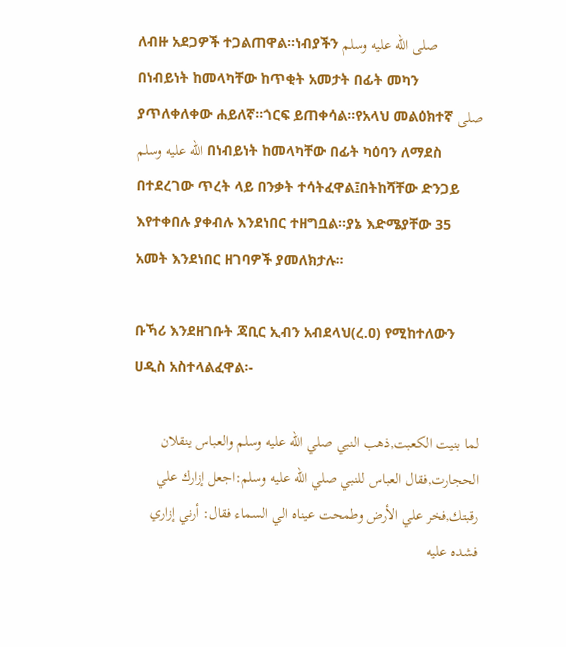ለብዙ አደጋዎች ተጋልጠዋል።ነብያችን صلى الله عليه وسلم በነብይነት ከመላካቸው ከጥቂት አመታት በፊት መካን ያጥለቀለቀው ሐይለኛ።ጎርፍ ይጠቀሳል።የአላህ መልዕክተኛ صلى الله عليه وسلم በነብይነት ከመላካቸው በፊት ካዕባን ለማደስ በተደረገው ጥረት ላይ በንቃት ተሳትፈዋል፤በትከሻቸው ድንጋይ እየተቀበሉ ያቀብሉ እንደነበር ተዘግቧል።ያኔ እድሜያቸው 35 አመት እንደነበር ዘገባዎች ያመለክታሉ።

ቡኻሪ እንደዘገቡት ጃቢር ኢብን አብደላህ(ረ.ዐ) የሚከተለውን ሀዲስ አስተላልፈዋል፡-

لما بنيت الكعبت,ذھب النبي صلي الله عليه وسلم والعباس ينقلان الحجارت,فقال العباس للنبي صلي الله عليه وسلم:اجعل إزارك علي رقبتك,فخر علي الأرض وطمحت عيناه الي السماء فقال: أرني إزاري فشده عليه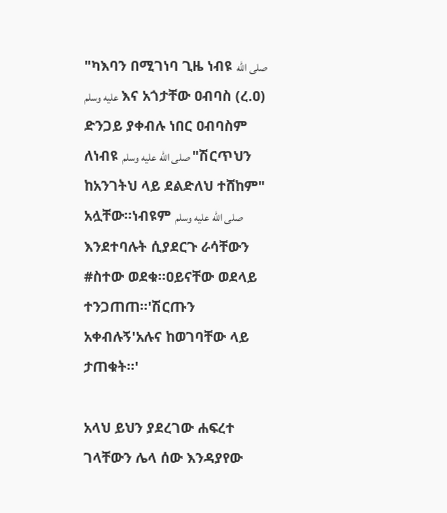"ካእባን በሚገነባ ጊዜ ነብዩ صلى الله عليه وسلم እና አጎታቸው ዐብባስ (ረ.ዐ) ድንጋይ ያቀብሉ ነበር ዐብባስም ለነብዩ صلى الله عليه وسلم "ሽርጥህን ከአንገትህ ላይ ደልድለህ ተሸከም" አሏቸው።ነብዩም صلى الله عليه وسلم እንደተባሉት ሲያደርጉ ራሳቸውን #ስተው ወደቁ።ዐይናቸው ወደላይ ተንጋጠጠ።'ሽርጡን አቀብሉኝ'አሉና ከወገባቸው ላይ ታጠቁት።'

አላህ ይህን ያደረገው ሐፍረተ ገላቸውን ሌላ ሰው እንዳያየው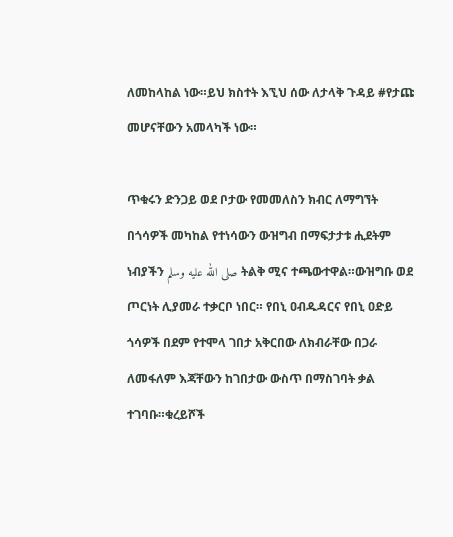ለመከላከል ነው።ይህ ክስተት እኚህ ሰው ለታላቅ ጉዳይ #የታጩ መሆናቸውን አመላካች ነው።

ጥቁሩን ድንጋይ ወደ ቦታው የመመለስን ክብር ለማግኘት በጎሳዎች መካከል የተነሳውን ውዝግብ በማፍታታቱ ሒደትም ነብያችን صلى الله عليه وسلم ትልቅ ሚና ተጫውተዋል።ውዝግቡ ወደ ጦርነት ሊያመራ ተቃርቦ ነበር። የበኒ ዐብዱዳርና የበኒ ዐድይ ጎሳዎች በደም የተሞላ ገበታ አቅርበው ለክብራቸው በጋራ ለመፋለም እጃቸውን ከገበታው ውስጥ በማስገባት ቃል ተገባቡ።ቁረይሾች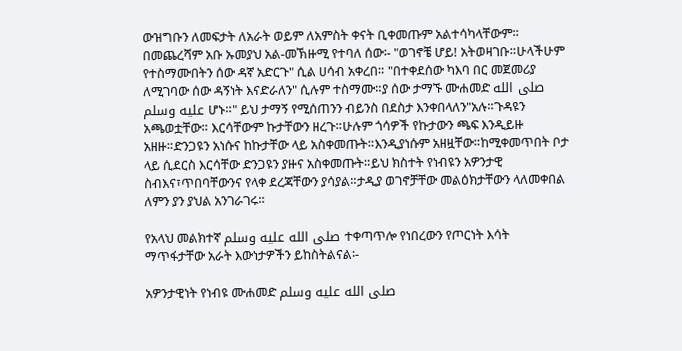ውዝግቡን ለመፍታት ለአራት ወይም ለአምስት ቀናት ቢቀመጡም አልተሳካላቸውም። በመጨረሻም አቡ ኡመያህ አል-መኽዙሚ የተባለ ሰው፡- "ወገኖቼ ሆይ! አትወዛገቡ።ሁላችሁም የተስማሙበትን ሰው ዳኛ አድርጉ" ሲል ሀሳብ አቀረበ። "በተቀደሰው ካእባ በር መጀመሪያ ለሚገባው ሰው ዳኝነት እናድራለን" ሲሉም ተስማሙ።ያ ሰው ታማኙ ሙሐመድ صلى الله عليه وسلم ሆኑ።" ይህ ታማኝ የሚሰጠንን ብይንስ በደስታ እንቀበላለን"አሉ።ጉዳዩን አጫወቷቸው። እርሳቸውም ኩታቸውን ዘረጉ።ሁሉም ጎሳዎች የኩታውን ጫፍ እንዲይዙ አዘዙ።ድንጋዩን አነሱና ከኩታቸው ላይ አስቀመጡት።እንዲያነሱም አዘዟቸው።ከሚቀመጥበት ቦታ ላይ ሲደርስ እርሳቸው ድንጋዩን ያዙና አስቀመጡት።ይህ ክስተት የነብዩን አዎንታዊ ስብእና፣ጥበባቸውንና የላቀ ደረጃቸውን ያሳያል።ታዲያ ወገኖቻቸው መልዕክታቸውን ላለመቀበል ለምን ያን ያህል አንገራገሩ።

የአላህ መልክተኛ صلى الله عليه وسلم ተቀጣጥሎ የነበረውን የጦርነት እሳት ማጥፋታቸው አራት እውነታዎችን ይከስትልናል፡-

አዎንታዊነት የነብዩ ሙሐመድ صلى الله عليه وسلم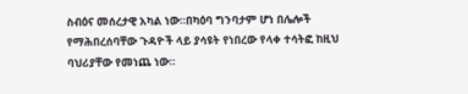ስብዕና መሰረታዊ አካል ነው።በካዕባ ግንባታም ሆነ በሌሎች የማሕበረሰባቸው ጉዳዮች ላይ ያሳዩት የነበረው የላቀ ተሳትፎ ከዚህ ባህሪያቸው የመነጨ ነው።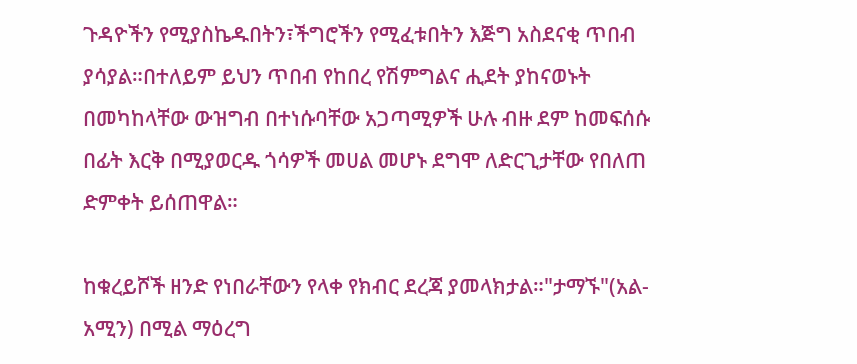ጉዳዮችን የሚያስኬዱበትን፣ችግሮችን የሚፈቱበትን እጅግ አስደናቂ ጥበብ ያሳያል።በተለይም ይህን ጥበብ የከበረ የሽምግልና ሒደት ያከናወኑት በመካከላቸው ውዝግብ በተነሱባቸው አጋጣሚዎች ሁሉ ብዙ ደም ከመፍሰሱ በፊት እርቅ በሚያወርዱ ጎሳዎች መሀል መሆኑ ደግሞ ለድርጊታቸው የበለጠ ድምቀት ይሰጠዋል።

ከቁረይሾች ዘንድ የነበራቸውን የላቀ የክብር ደረጃ ያመላክታል።"ታማኙ"(አል-አሚን) በሚል ማዕረግ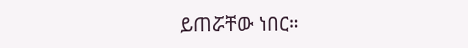ይጠሯቸው ነበር።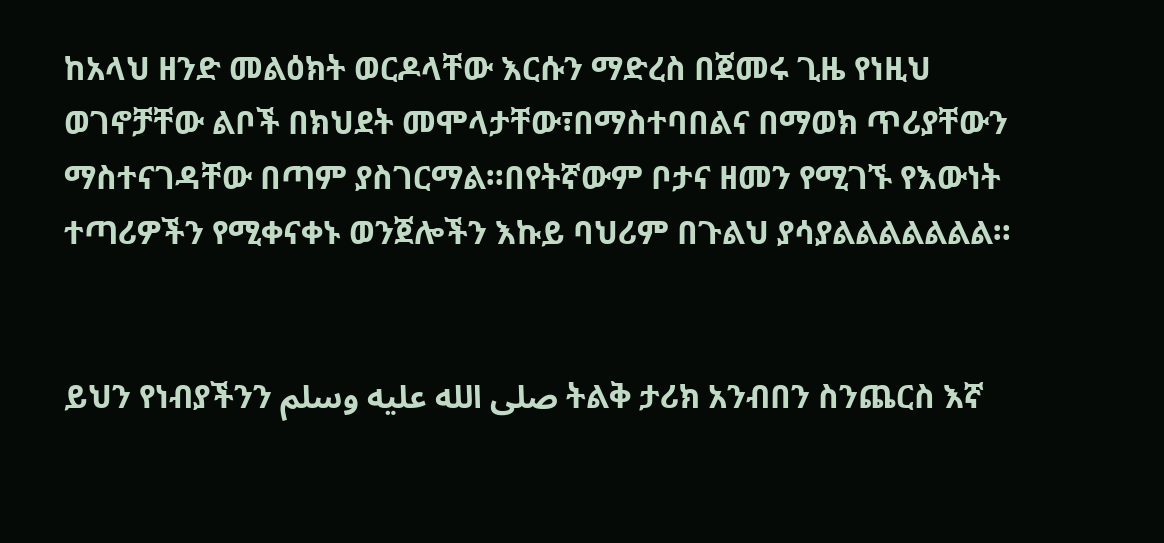ከአላህ ዘንድ መልዕክት ወርዶላቸው እርሱን ማድረስ በጀመሩ ጊዜ የነዚህ ወገኖቻቸው ልቦች በክህደት መሞላታቸው፣በማስተባበልና በማወክ ጥሪያቸውን ማስተናገዳቸው በጣም ያስገርማል።በየትኛውም ቦታና ዘመን የሚገኙ የእውነት ተጣሪዎችን የሚቀናቀኑ ወንጀሎችን እኩይ ባህሪም በጉልህ ያሳያልልልልልልል።


ይህን የነብያችንን صلى الله عليه وسلم ትልቅ ታሪክ አንብበን ስንጨርስ እኛ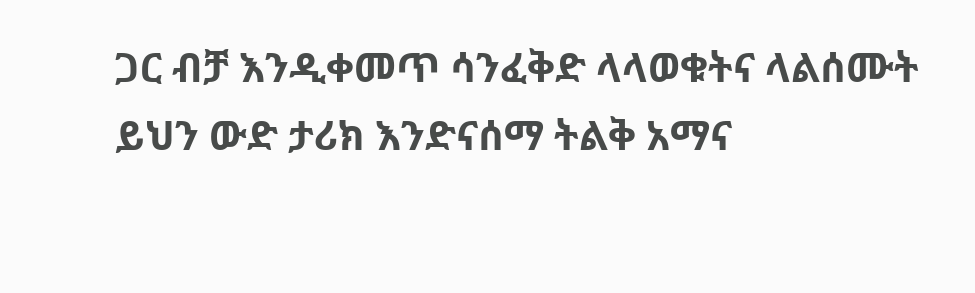ጋር ብቻ እንዲቀመጥ ሳንፈቅድ ላላወቁትና ላልሰሙት ይህን ውድ ታሪክ እንድናሰማ ትልቅ አማና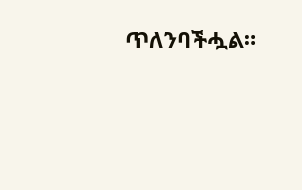ጥለንባችሗል።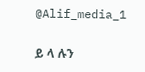@Alif_media_1

ይ ላ ሉን